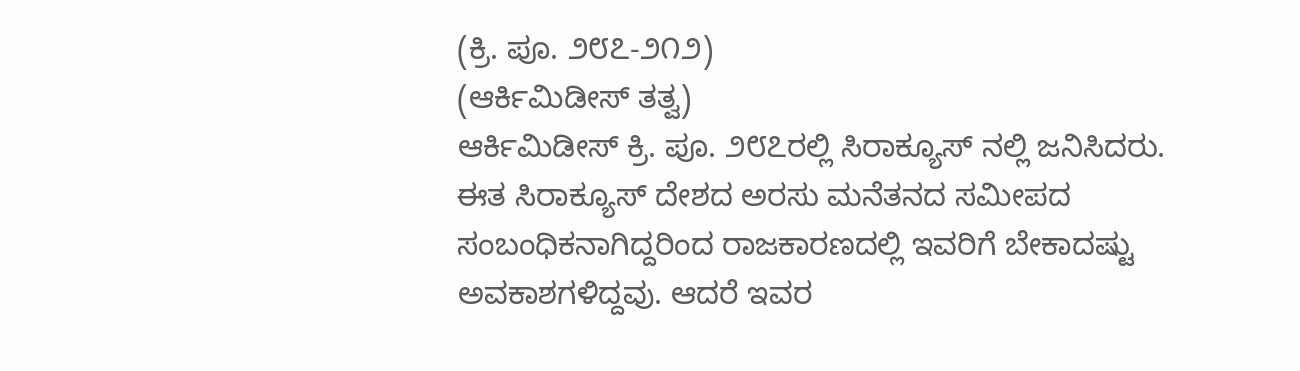(ಕ್ರಿ. ಪೂ. ೨೮೭-೨೧೨)
(ಆರ್ಕಿಮಿಡೀಸ್ ತತ್ವ)
ಆರ್ಕಿಮಿಡೀಸ್ ಕ್ರಿ. ಪೂ. ೨೮೭ರಲ್ಲಿ ಸಿರಾಕ್ಯೂಸ್ ನಲ್ಲಿ ಜನಿಸಿದರು. ಈತ ಸಿರಾಕ್ಯೂಸ್ ದೇಶದ ಅರಸು ಮನೆತನದ ಸಮೀಪದ ಸಂಬಂಧಿಕನಾಗಿದ್ದರಿಂದ ರಾಜಕಾರಣದಲ್ಲಿ ಇವರಿಗೆ ಬೇಕಾದಷ್ಟು ಅವಕಾಶಗಳಿದ್ದವು. ಆದರೆ ಇವರ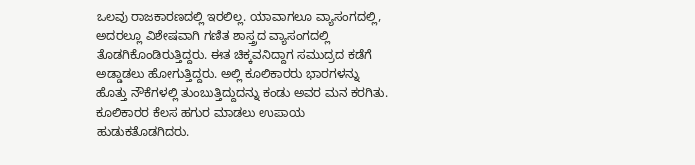ಒಲವು ರಾಜಕಾರಣದಲ್ಲಿ ಇರಲಿಲ್ಲ. ಯಾವಾಗಲೂ ವ್ಯಾಸಂಗದಲ್ಲಿ, ಅದರಲ್ಲೂ ವಿಶೇಷವಾಗಿ ಗಣಿತ ಶಾಸ್ತ್ರದ ವ್ಯಾಸಂಗದಲ್ಲಿ ತೊಡಗಿಕೊಂಡಿರುತ್ತಿದ್ದರು. ಈತ ಚಿಕ್ಕವನಿದ್ದಾಗ ಸಮುದ್ರದ ಕಡೆಗೆ ಅಡ್ಡಾಡಲು ಹೋಗುತ್ತಿದ್ದರು. ಅಲ್ಲಿ ಕೂಲಿಕಾರರು ಭಾರಗಳನ್ನು ಹೊತ್ತು ನೌಕೆಗಳಲ್ಲಿ ತುಂಬುತ್ತಿದ್ದುದನ್ನು ಕಂಡು ಅವರ ಮನ ಕರಗಿತು. ಕೂಲಿಕಾರರ ಕೆಲಸ ಹಗುರ ಮಾಡಲು ಉಪಾಯ ಹುಡುಕತೊಡಗಿದರು.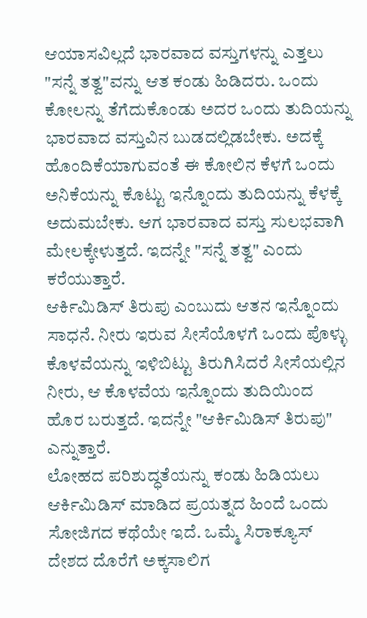ಆಯಾಸವಿಲ್ಲದೆ ಭಾರವಾದ ವಸ್ತುಗಳನ್ನು ಎತ್ತಲು "ಸನ್ನೆ ತತ್ವ"ವನ್ನು ಆತ ಕಂಡು ಹಿಡಿದರು. ಒಂದು ಕೋಲನ್ನು ತೆಗೆದುಕೊಂಡು ಅದರ ಒಂದು ತುದಿಯನ್ನು ಭಾರವಾದ ವಸ್ತುವಿನ ಬುಡದಲ್ಲಿಡಬೇಕು. ಅದಕ್ಕೆ ಹೊಂದಿಕೆಯಾಗುವಂತೆ ಈ ಕೋಲಿನ ಕೆಳಗೆ ಒಂದು ಅನಿಕೆಯನ್ನು ಕೊಟ್ಟು ಇನ್ನೊಂದು ತುದಿಯನ್ನು ಕೆಳಕ್ಕೆ ಅದುಮಬೇಕು. ಆಗ ಭಾರವಾದ ವಸ್ತು ಸುಲಭವಾಗಿ ಮೇಲಕ್ಕೇಳುತ್ತದೆ. ಇದನ್ನೇ "ಸನ್ನೆ ತತ್ವ" ಎಂದು ಕರೆಯುತ್ತಾರೆ.
ಆರ್ಕಿಮಿಡಿಸ್ ತಿರುಪು ಎಂಬುದು ಆತನ ಇನ್ನೊಂದು ಸಾಧನೆ. ನೀರು ಇರುವ ಸೀಸೆಯೊಳಗೆ ಒಂದು ಪೊಳ್ಳು ಕೊಳವೆಯನ್ನು ಇಳಿಬಿಟ್ಟು ತಿರುಗಿಸಿದರೆ ಸೀಸೆಯಲ್ಲಿನ ನೀರು, ಆ ಕೊಳವೆಯ ಇನ್ನೊಂದು ತುದಿಯಿಂದ ಹೊರ ಬರುತ್ತದೆ. ಇದನ್ನೇ "ಆರ್ಕಿಮಿಡಿಸ್ ತಿರುಪು" ಎನ್ನುತ್ತಾರೆ.
ಲೋಹದ ಪರಿಶುದ್ಧತೆಯನ್ನು ಕಂಡು ಹಿಡಿಯಲು ಆರ್ಕಿಮಿಡಿಸ್ ಮಾಡಿದ ಪ್ರಯತ್ನದ ಹಿಂದೆ ಒಂದು ಸೋಜಿಗದ ಕಥೆಯೇ ಇದೆ. ಒಮ್ಮೆ ಸಿರಾಕ್ಯೂಸ್ ದೇಶದ ದೊರೆಗೆ ಅಕ್ಕಸಾಲಿಗ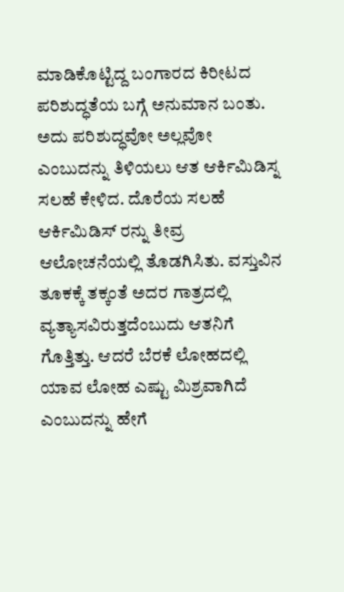ಮಾಡಿಕೊಟ್ಟಿದ್ದ ಬಂಗಾರದ ಕಿರೀಟದ ಪರಿಶುದ್ಧತೆಯ ಬಗ್ಗೆ ಅನುಮಾನ ಬಂತು. ಅದು ಪರಿಶುದ್ಧವೋ ಅಲ್ಲವೋ ಎಂಬುದನ್ನು ತಿಳಿಯಲು ಆತ ಆರ್ಕಿಮಿಡಿಸ್ನ ಸಲಹೆ ಕೇಳಿದ. ದೊರೆಯ ಸಲಹೆ ಆರ್ಕಿಮಿಡಿಸ್ ರನ್ನು ತೀವ್ರ ಆಲೋಚನೆಯಲ್ಲಿ ತೊಡಗಿಸಿತು. ವಸ್ತುವಿನ ತೂಕಕ್ಕೆ ತಕ್ಕಂತೆ ಅದರ ಗಾತ್ರದಲ್ಲಿ ವ್ಯತ್ಯಾಸವಿರುತ್ತದೆಂಬುದು ಆತನಿಗೆ ಗೊತ್ತಿತ್ತು. ಆದರೆ ಬೆರಕೆ ಲೋಹದಲ್ಲಿ ಯಾವ ಲೋಹ ಎಷ್ಟು ಮಿಶ್ರವಾಗಿದೆ ಎಂಬುದನ್ನು ಹೇಗೆ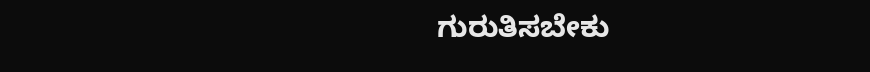ಗುರುತಿಸಬೇಕು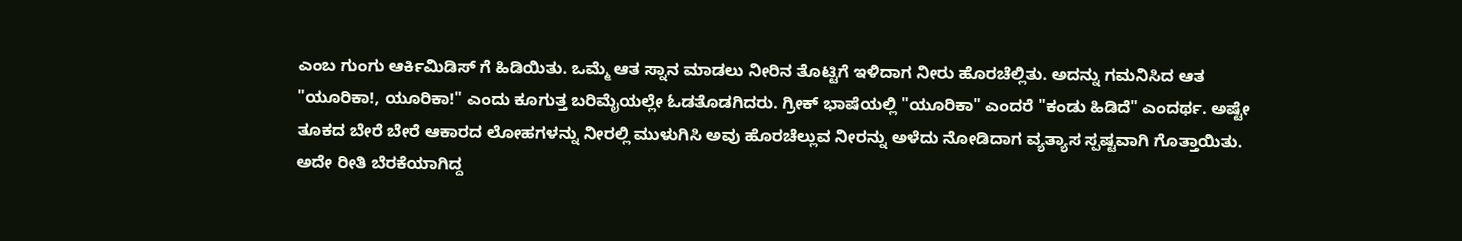ಎಂಬ ಗುಂಗು ಆರ್ಕಿಮಿಡಿಸ್ ಗೆ ಹಿಡಿಯಿತು. ಒಮ್ಮೆ ಆತ ಸ್ನಾನ ಮಾಡಲು ನೀರಿನ ತೊಟ್ಟಿಗೆ ಇಳಿದಾಗ ನೀರು ಹೊರಚೆಲ್ಲಿತು. ಅದನ್ನು ಗಮನಿಸಿದ ಆತ "ಯೂರಿಕಾ!, ಯೂರಿಕಾ!" ಎಂದು ಕೂಗುತ್ತ ಬರಿಮೈಯಲ್ಲೇ ಓಡತೊಡಗಿದರು. ಗ್ರೀಕ್ ಭಾಷೆಯಲ್ಲಿ "ಯೂರಿಕಾ" ಎಂದರೆ "ಕಂಡು ಹಿಡಿದೆ" ಎಂದರ್ಥ. ಅಷ್ಟೇ ತೂಕದ ಬೇರೆ ಬೇರೆ ಆಕಾರದ ಲೋಹಗಳನ್ನು ನೀರಲ್ಲಿ ಮುಳುಗಿಸಿ ಅವು ಹೊರಚೆಲ್ಲುವ ನೀರನ್ನು ಅಳೆದು ನೋಡಿದಾಗ ವ್ಯತ್ಯಾಸ ಸ್ಪಷ್ಟವಾಗಿ ಗೊತ್ತಾಯಿತು. ಅದೇ ರೀತಿ ಬೆರಕೆಯಾಗಿದ್ದ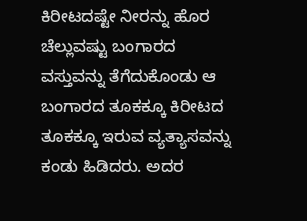ಕಿರೀಟದಷ್ಟೇ ನೀರನ್ನು ಹೊರ ಚೆಲ್ಲುವಷ್ಟು ಬಂಗಾರದ ವಸ್ತುವನ್ನು ತೆಗೆದುಕೊಂಡು ಆ ಬಂಗಾರದ ತೂಕಕ್ಕೂ ಕಿರೀಟದ ತೂಕಕ್ಕೂ ಇರುವ ವ್ಯತ್ಯಾಸವನ್ನು ಕಂಡು ಹಿಡಿದರು. ಅದರ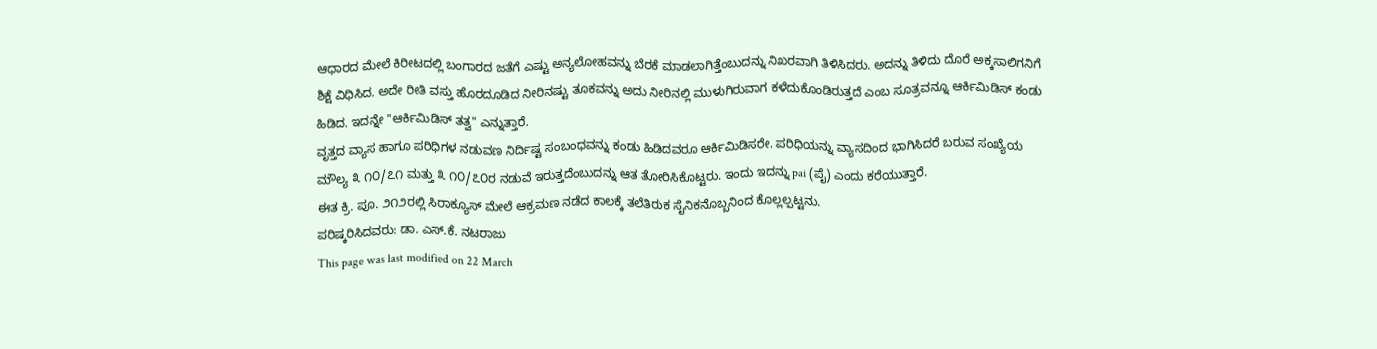ಆಧಾರದ ಮೇಲೆ ಕಿರೀಟದಲ್ಲಿ ಬಂಗಾರದ ಜತೆಗೆ ಎಷ್ಟು ಅನ್ಯಲೋಹವನ್ನು ಬೆರಕೆ ಮಾಡಲಾಗಿತ್ತೆಂಬುದನ್ನು ನಿಖರವಾಗಿ ತಿಳಿಸಿದರು. ಅದನ್ನು ತಿಳಿದು ದೊರೆ ಅಕ್ಕಸಾಲಿಗನಿಗೆ ಶಿಕ್ಷೆ ವಿಧಿಸಿದ. ಅದೇ ರೀತಿ ವಸ್ತು ಹೊರದೂಡಿದ ನೀರಿನಷ್ಟು ತೂಕವನ್ನು ಅದು ನೀರಿನಲ್ಲಿ ಮುಳುಗಿರುವಾಗ ಕಳೆದುಕೊಂಡಿರುತ್ತದೆ ಎಂಬ ಸೂತ್ರವನ್ನೂ ಆರ್ಕಿಮಿಡಿಸ್ ಕಂಡು ಹಿಡಿದ. ಇದನ್ನೇ "ಆರ್ಕಿಮಿಡಿಸ್ ತತ್ವ" ಎನ್ನುತ್ತಾರೆ.
ವೃತ್ತದ ವ್ಯಾಸ ಹಾಗೂ ಪರಿಧಿಗಳ ನಡುವಣ ನಿರ್ದಿಷ್ಟ ಸಂಬಂಧವನ್ನು ಕಂಡು ಹಿಡಿದವರೂ ಆರ್ಕಿಮಿಡಿಸರೇ. ಪರಿಧಿಯನ್ನು ವ್ಯಾಸದಿಂದ ಭಾಗಿಸಿದರೆ ಬರುವ ಸಂಖ್ಯೆಯ ಮೌಲ್ಯ ೩ ೧೦/೭೧ ಮತ್ತು ೩ ೧೦/೭೦ರ ನಡುವೆ ಇರುತ್ತದೆಂಬುದನ್ನು ಆತ ತೋರಿಸಿಕೊಟ್ಟರು. ಇಂದು ಇದನ್ನು pai (ಪೈ) ಎಂದು ಕರೆಯುತ್ತಾರೆ.
ಈತ ಕ್ರಿ. ಪೂ. ೨೧೨ರಲ್ಲಿ ಸಿರಾಕ್ಯೂಸ್ ಮೇಲೆ ಆಕ್ರಮಣ ನಡೆದ ಕಾಲಕ್ಕೆ ತಲೆತಿರುಕ ಸೈನಿಕನೊಬ್ಬನಿಂದ ಕೊಲ್ಲಲ್ಪಟ್ಟನು.
ಪರಿಷ್ಕರಿಸಿದವರು: ಡಾ. ಎಸ್.ಕೆ. ನಟರಾಜು
This page was last modified on 22 March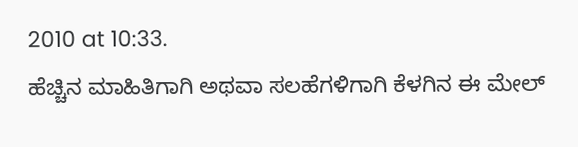2010 at 10:33.
ಹೆಚ್ಚಿನ ಮಾಹಿತಿಗಾಗಿ ಅಥವಾ ಸಲಹೆಗಳಿಗಾಗಿ ಕೆಳಗಿನ ಈ ಮೇಲ್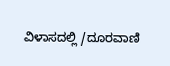ವಿಳಾಸದಲ್ಲಿ /ದೂರವಾಣಿ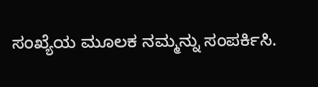ಸಂಖ್ಯೆಯ ಮೂಲಕ ನಮ್ಮನ್ನು ಸಂಪರ್ಕಿಸಿ.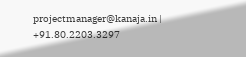projectmanager@kanaja.in | +91.80.2203.3297